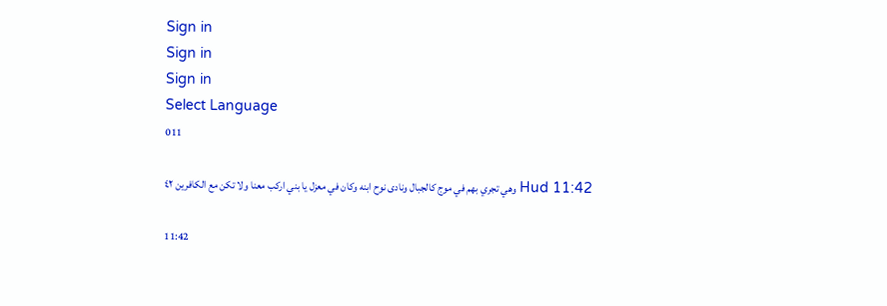Sign in
Sign in
Sign in
Select Language
011

Hud 11:42 وهي تجري بهم في موج كالجبال ونادى نوح ابنه وكان في معزل يا بني اركب معنا ولا تكن مع الكافرين ٤٢

11:42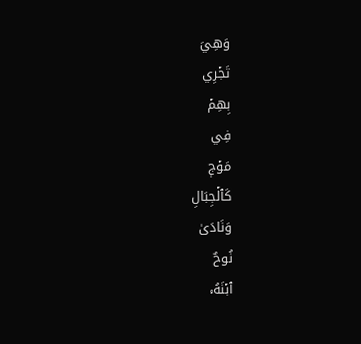وَهِيَ
تَجۡرِي
بِهِمۡ
فِي
مَوۡجٖ
كَٱلۡجِبَالِ
وَنَادَىٰ
نُوحٌ
ٱبۡنَهُۥ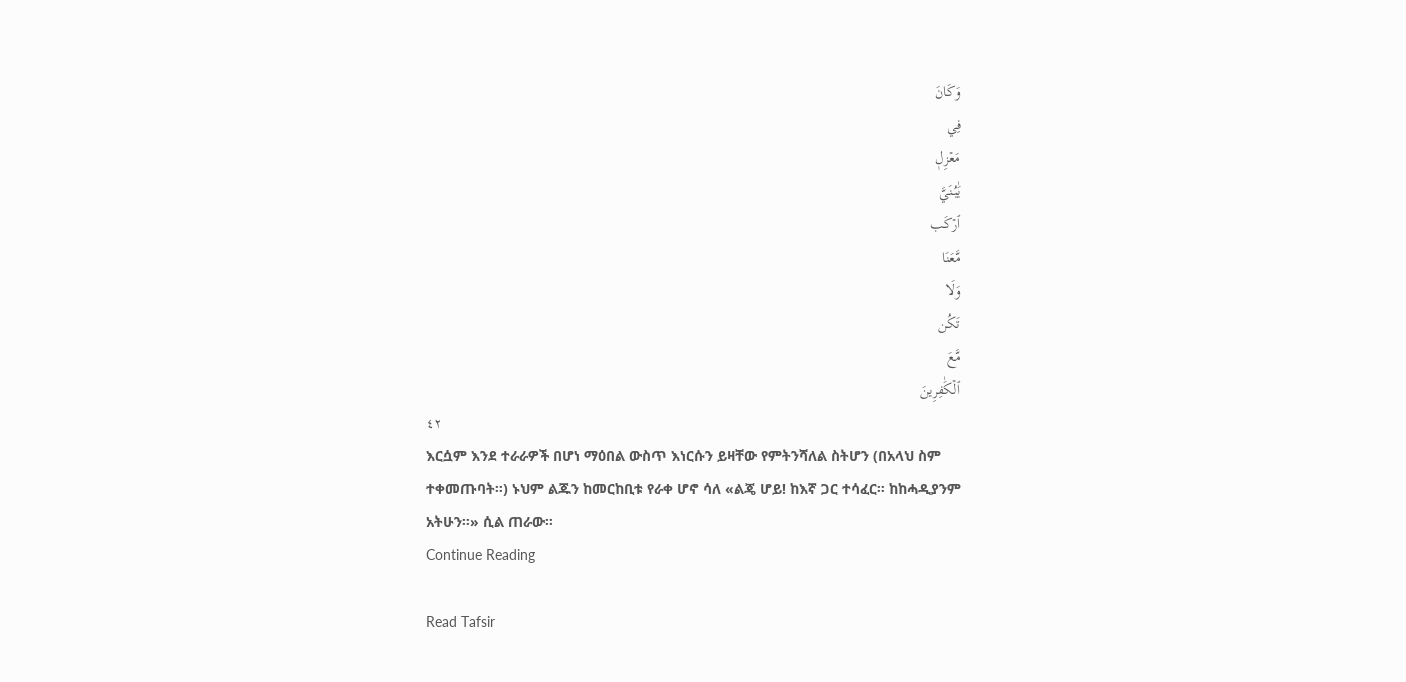وَكَانَ
فِي
مَعۡزِلٖ
يَٰبُنَيَّ
ٱرۡكَب
مَّعَنَا
وَلَا
تَكُن
مَّعَ
ٱلۡكَٰفِرِينَ
٤٢
እርሷም እንደ ተራራዎች በሆነ ማዕበል ውስጥ እነርሱን ይዛቸው የምትንሻለል ስትሆን (በአላህ ስም ተቀመጡባት።) ኑህም ልጁን ከመርከቢቱ የራቀ ሆኖ ሳለ «ልጄ ሆይ! ከእኛ ጋር ተሳፈር። ከከሓዲያንም አትሁን።» ሲል ጠራው።
Continue Reading

Read Tafsir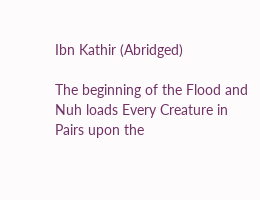Ibn Kathir (Abridged)

The beginning of the Flood and Nuh loads Every Creature in Pairs upon the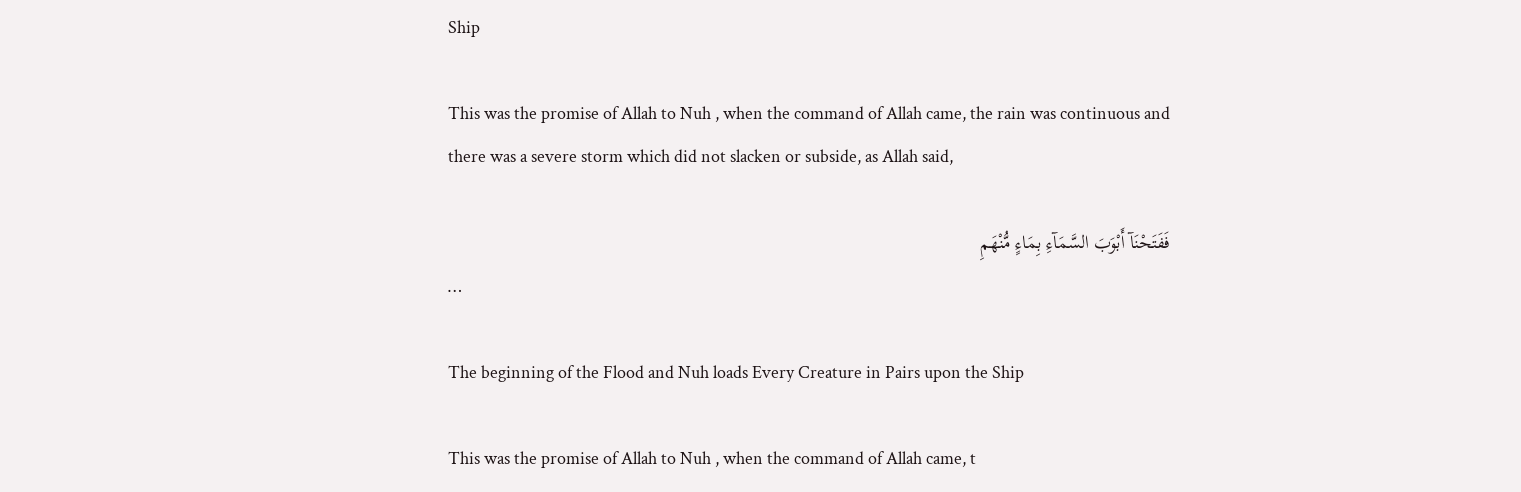Ship

This was the promise of Allah to Nuh , when the command of Allah came, the rain was continuous and there was a severe storm which did not slacken or subside, as Allah said,

فَفَتَحْنَآ أَبْوَبَ السَّمَآءِ بِمَاءٍ مُّنْهَمِ
…

The beginning of the Flood and Nuh loads Every Creature in Pairs upon the Ship

This was the promise of Allah to Nuh , when the command of Allah came, t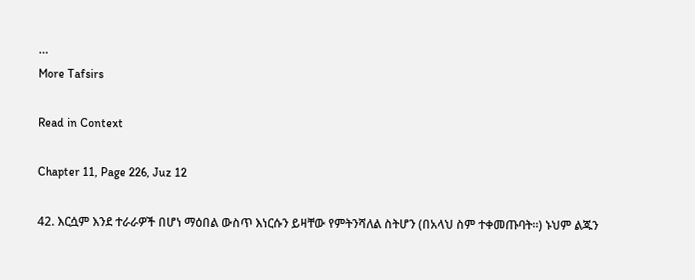…
More Tafsirs

Read in Context

Chapter 11, Page 226, Juz 12

42. እርሷም እንደ ተራራዎች በሆነ ማዕበል ውስጥ እነርሱን ይዛቸው የምትንሻለል ስትሆን (በአላህ ስም ተቀመጡባት።) ኑህም ልጁን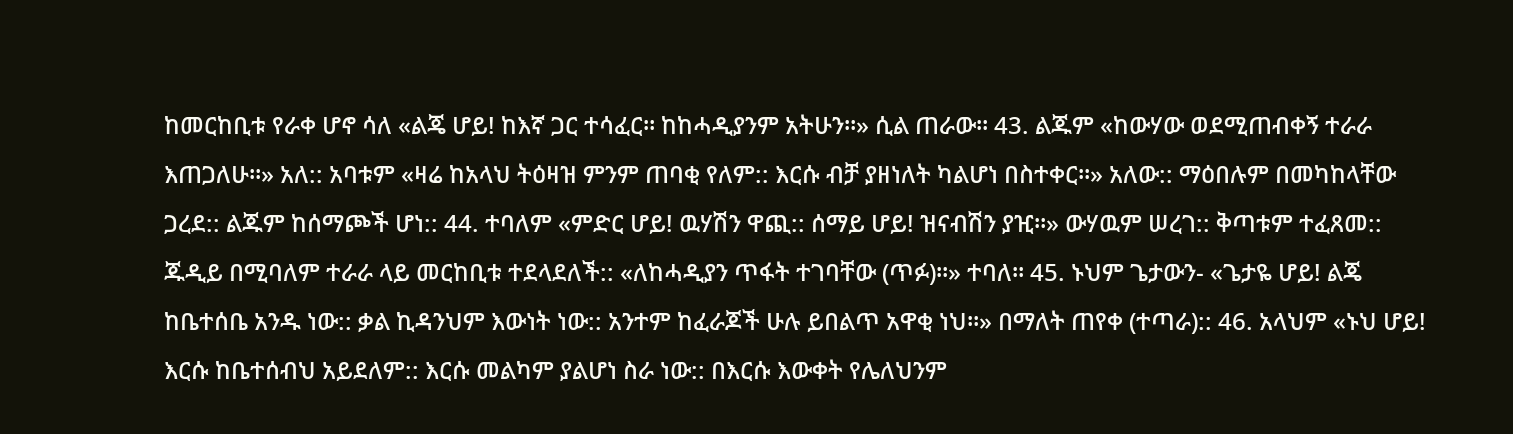ከመርከቢቱ የራቀ ሆኖ ሳለ «ልጄ ሆይ! ከእኛ ጋር ተሳፈር። ከከሓዲያንም አትሁን።» ሲል ጠራው። 43. ልጁም «ከውሃው ወደሚጠብቀኝ ተራራ እጠጋለሁ።» አለ:: አባቱም «ዛሬ ከአላህ ትዕዛዝ ምንም ጠባቂ የለም:: እርሱ ብቻ ያዘነለት ካልሆነ በስተቀር።» አለው:: ማዕበሉም በመካከላቸው ጋረደ:: ልጁም ከሰማጮች ሆነ:: 44. ተባለም «ምድር ሆይ! ዉሃሽን ዋጪ:: ሰማይ ሆይ! ዝናብሽን ያዢ።» ውሃዉም ሠረገ:: ቅጣቱም ተፈጸመ:: ጁዲይ በሚባለም ተራራ ላይ መርከቢቱ ተደላደለች:: «ለከሓዲያን ጥፋት ተገባቸው (ጥፉ)።» ተባለ። 45. ኑህም ጌታውን- «ጌታዬ ሆይ! ልጄ ከቤተሰቤ አንዱ ነው:: ቃል ኪዳንህም እውነት ነው:: አንተም ከፈራጆች ሁሉ ይበልጥ አዋቂ ነህ።» በማለት ጠየቀ (ተጣራ):: 46. አላህም «ኑህ ሆይ! እርሱ ከቤተሰብህ አይደለም:: እርሱ መልካም ያልሆነ ስራ ነው:: በእርሱ እውቀት የሌለህንም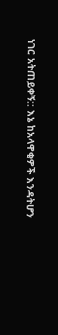ነገር አትጠይቀኝ:: እኔ ከአላዋቂዎች እንዳትሆን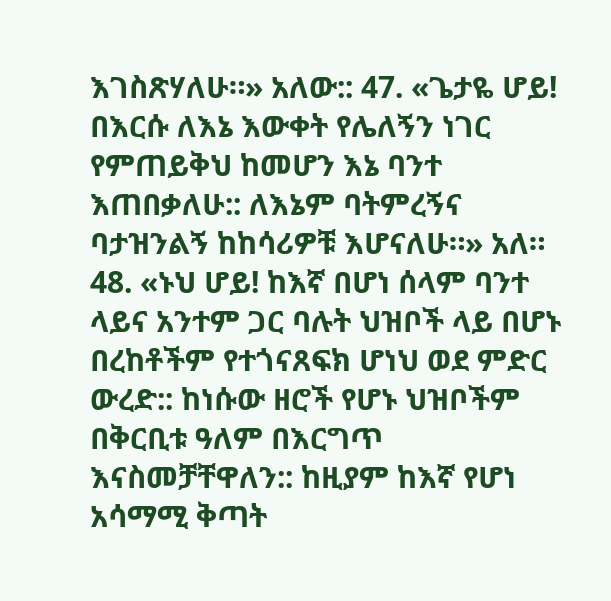እገስጽሃለሁ።» አለው:: 47. «ጌታዬ ሆይ! በእርሱ ለእኔ እውቀት የሌለኝን ነገር የምጠይቅህ ከመሆን እኔ ባንተ እጠበቃለሁ:: ለእኔም ባትምረኝና ባታዝንልኝ ከከሳሪዎቹ እሆናለሁ።» አለ። 48. «ኑህ ሆይ! ከእኛ በሆነ ሰላም ባንተ ላይና አንተም ጋር ባሉት ህዝቦች ላይ በሆኑ በረከቶችም የተጎናጸፍክ ሆነህ ወደ ምድር ውረድ:: ከነሱው ዘሮች የሆኑ ህዝቦችም በቅርቢቱ ዓለም በእርግጥ እናስመቻቸዋለን:: ከዚያም ከእኛ የሆነ አሳማሚ ቅጣት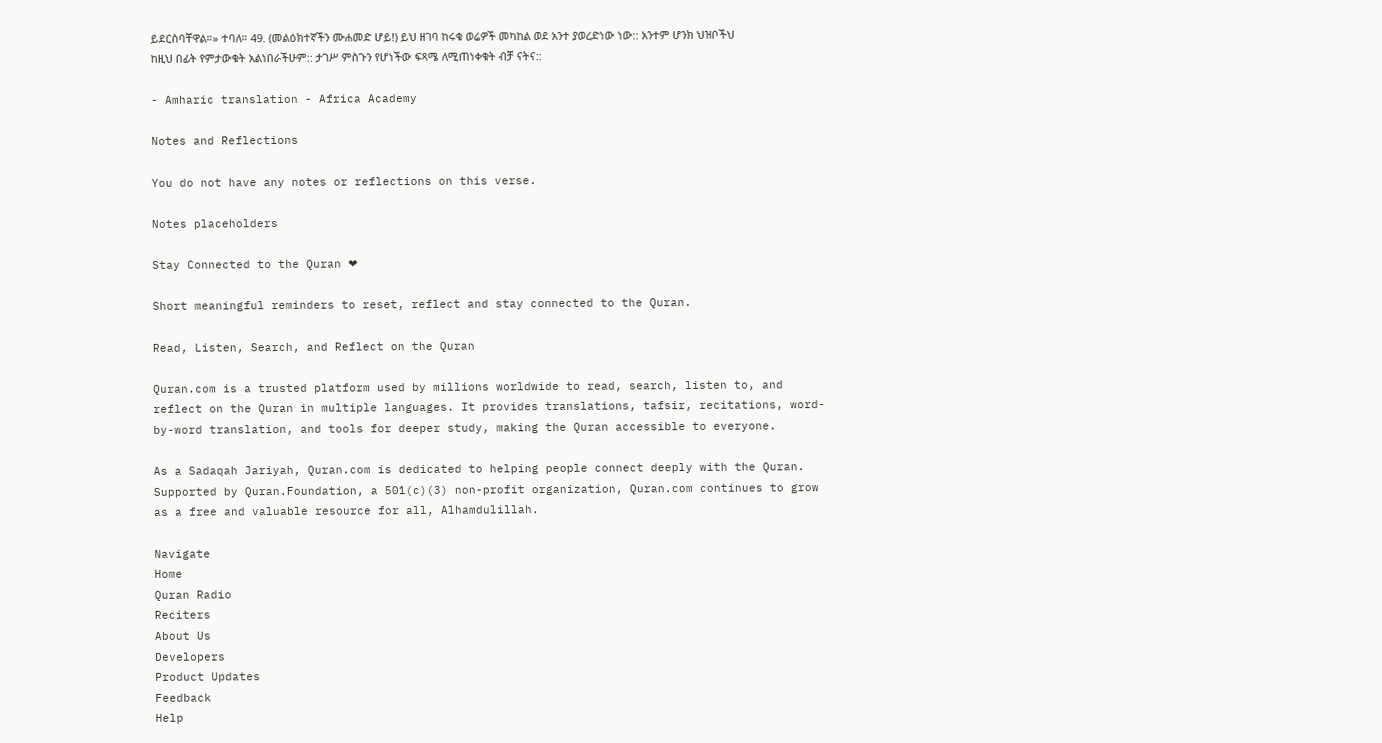ይደርስባቸዋል።» ተባለ። 49. (መልዕክተኛችን ሙሐመድ ሆይ!) ይህ ዘገባ ከሩቁ ወሬዎች መካከል ወደ አንተ ያወረድነው ነው:: አንተም ሆንክ ህዝቦችህ ከዚህ በፊት የምታውቁት አልነበራችሁም:: ታገሥ ምስጉን የሆነችው ፍጻሜ ለሚጠነቀቁት ብቻ ናትና::

- Amharic translation - Africa Academy

Notes and Reflections

You do not have any notes or reflections on this verse.

Notes placeholders

Stay Connected to the Quran ❤

Short meaningful reminders to reset, reflect and stay connected to the Quran.

Read, Listen, Search, and Reflect on the Quran

Quran.com is a trusted platform used by millions worldwide to read, search, listen to, and reflect on the Quran in multiple languages. It provides translations, tafsir, recitations, word-by-word translation, and tools for deeper study, making the Quran accessible to everyone.

As a Sadaqah Jariyah, Quran.com is dedicated to helping people connect deeply with the Quran. Supported by Quran.Foundation, a 501(c)(3) non-profit organization, Quran.com continues to grow as a free and valuable resource for all, Alhamdulillah.

Navigate
Home
Quran Radio
Reciters
About Us
Developers
Product Updates
Feedback
Help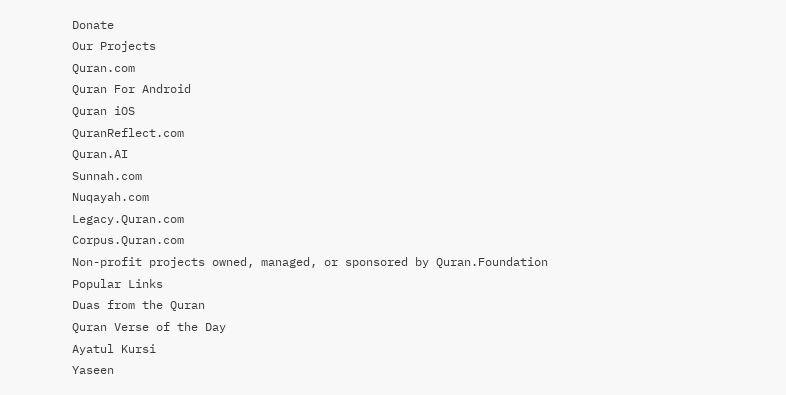Donate
Our Projects
Quran.com
Quran For Android
Quran iOS
QuranReflect.com
Quran.AI
Sunnah.com
Nuqayah.com
Legacy.Quran.com
Corpus.Quran.com
Non-profit projects owned, managed, or sponsored by Quran.Foundation
Popular Links
Duas from the Quran
Quran Verse of the Day
Ayatul Kursi
Yaseen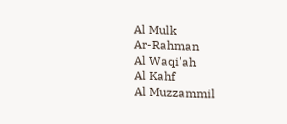Al Mulk
Ar-Rahman
Al Waqi'ah
Al Kahf
Al Muzzammil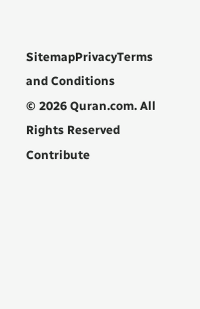SitemapPrivacyTerms and Conditions
© 2026 Quran.com. All Rights Reserved
Contribute